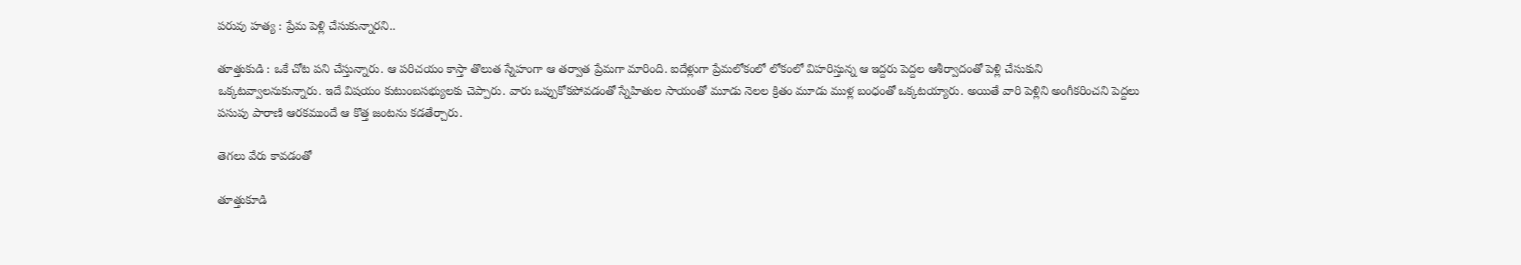పరువు హత్య : ప్రేమ పెళ్లి చేసుకున్నారని..

తూత్తుకుడి : ఒకే చోట పని చేస్తున్నారు. ఆ పరిచయం కాస్తా తొలుత స్నేహంగా ఆ తర్వాత ప్రేమగా మారింది. ఐదేళ్లుగా ప్రేమలోకంలో లోకంలో విహరిస్తున్న ఆ ఇద్దరు పెద్దల ఆశీర్వాదంతో పెళ్లి చేసుకుని ఒక్కటవ్వాలనుకున్నారు. ఇదే విషయం కుటుంబసభ్యులకు చెప్పారు. వారు ఒప్పుకోకపోవడంతో స్నేహితుల సాయంతో మూడు నెలల క్రితం మూడు ముళ్ల బంధంతో ఒక్కటయ్యారు. అయితే వారి పెళ్లిని అంగీకరించని పెద్దలు పసుపు పారాణి ఆరకముందే ఆ కొత్త జంటను కడతేర్చారు.

తెగలు వేరు కావడంతో

తూత్తుకూడి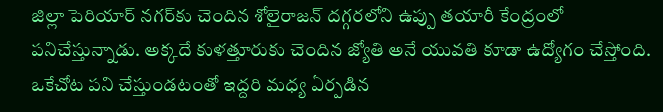జిల్లా పెరియార్ నగర్‌కు చెందిన శోలైరాజన్ దగ్గరలోని ఉప్పు తయారీ కేంద్రంలో పనిచేస్తున్నాడు. అక్కదే కుళత్తూరుకు చెందిన జ్యోతి అనే యువతి కూడా ఉద్యోగం చేస్తోంది. ఒకేచోట పని చేస్తుండటంతో ఇద్దరి మధ్య ఏర్పడిన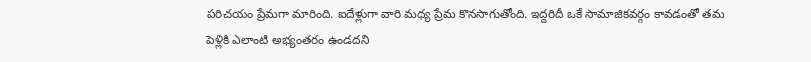పరిచయం ప్రేమగా మారింది. ఐదేళ్లుగా వారి మధ్య ప్రేమ కొనసాగుతోంది. ఇద్దరిదీ ఒకే సామాజికవర్గం కావడంతో తమ పెళ్లికి ఎలాంటి అభ్యంతరం ఉండదని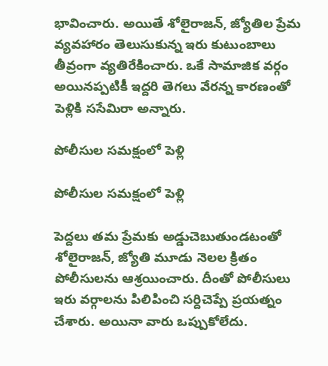భావించారు. అయితే శోలైరాజన్, జ్యోతిల ప్రేమ వ్యవహారం తెలుసుకున్న ఇరు కుటుంబాలు తీవ్రంగా వ్యతిరేకించారు. ఒకే సామాజిక వర్గం అయినప్పటికీ ఇద్దరి తెగలు వేరన్న కారణంతో పెళ్లికి ససేమిరా అన్నారు.

పోలీసుల సమక్షంలో పెళ్లి

పోలీసుల సమక్షంలో పెళ్లి

పెద్దలు తమ ప్రేమకు అడ్డుచెబుతుండటంతో శోలైరాజన్, జ్యోతి మూడు నెలల క్రితం పోలీసులను ఆశ్రయించారు. దీంతో పోలీసులు ఇరు వర్గాలను పిలిపించి సర్దిచెప్పే ప్రయత్నం చేశారు. అయినా వారు ఒప్పుకోలేదు.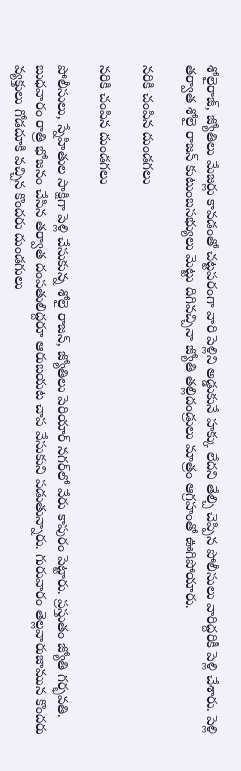శోలైరాజ్, జ్యోతిలు మేజర్లు కావడంతో చట్టపరంగా వారి పెళ్లిని అడ్డుకునే హక్కు లేదని తేల్చి చెప్పిన పోలీసులు వారిద్దరికీ పెళ్లి చేశారు. పెళ్లి తర్వాత శోలై రాజన్ కుటుంబసభ్యులు మెట్టు దిగివచ్చినా జ్యోతి తల్లిదండ్రులు మాత్రం ఆగ్రహంతో ఊగిపోయారు.

నరికి చంపిన దుండగలు

నరికి చంపిన దుండగలు

పోలీసులు, స్నేహితుల సాక్షిగా పెళ్లి చేసుకున్న శోలై రాజన్, జ్యోతిలు పెరియార్ నగర్‌లో వేరు కాపురం పెట్టారు. ప్రస్తుతం జ్యోతి గర్భవతి. బుధవారం రాత్రి భోజనం చేసిన తర్వాత దంపతులిద్దరూ ఆరుబయట చాప వేసుకుని పడుతున్నారు. గురువారం తెల్లవారుజామున కొందరు వ్యక్తులు గోడదూకి వచ్చిన కొందరు దుండగులు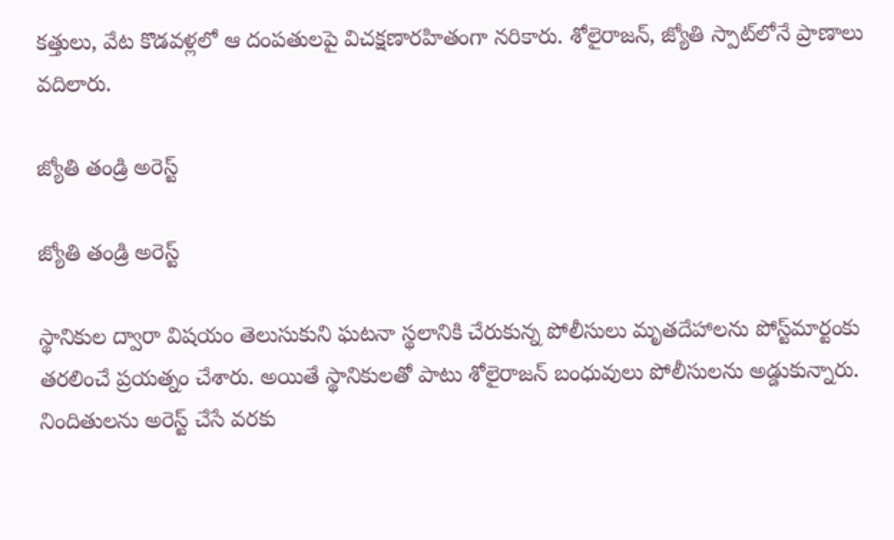కత్తులు, వేట కొడవళ్లలో ఆ దంపతులపై విచక్షణారహితంగా నరికారు. శోలైరాజన్, జ్యోతి స్పాట్‌లోనే ప్రాణాలు వదిలారు.

జ్యోతి తండ్రి అరెస్ట్

జ్యోతి తండ్రి అరెస్ట్

స్థానికుల ద్వారా విషయం తెలుసుకుని ఘటనా స్థలానికి చేరుకున్న పోలీసులు మృతదేహాలను పోస్ట్‌మార్టంకు తరలించే ప్రయత్నం చేశారు. అయితే స్థానికులతో పాటు శోలైరాజన్ బంధువులు పోలీసులను అడ్డుకున్నారు. నిందితులను అరెస్ట్ చేసే వరకు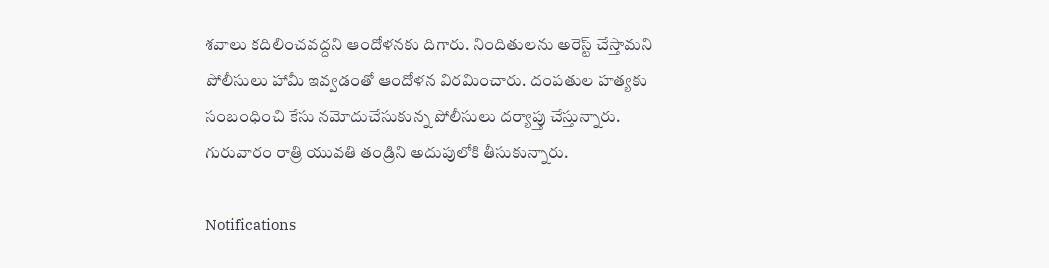శవాలు కదిలించవద్దని ఆందోళనకు దిగారు. నిందితులను అరెస్ట్ చేస్తామని పోలీసులు హామీ ఇవ్వడంతో ఆందోళన విరమించారు. దంపతుల హత్యకు సంబంధించి కేసు నమోదుచేసుకున్న పోలీసులు దర్యాప్తు చేస్తున్నారు. గురువారం రాత్రి యువతి తండ్రిని అదుపులోకి తీసుకున్నారు.

Notifications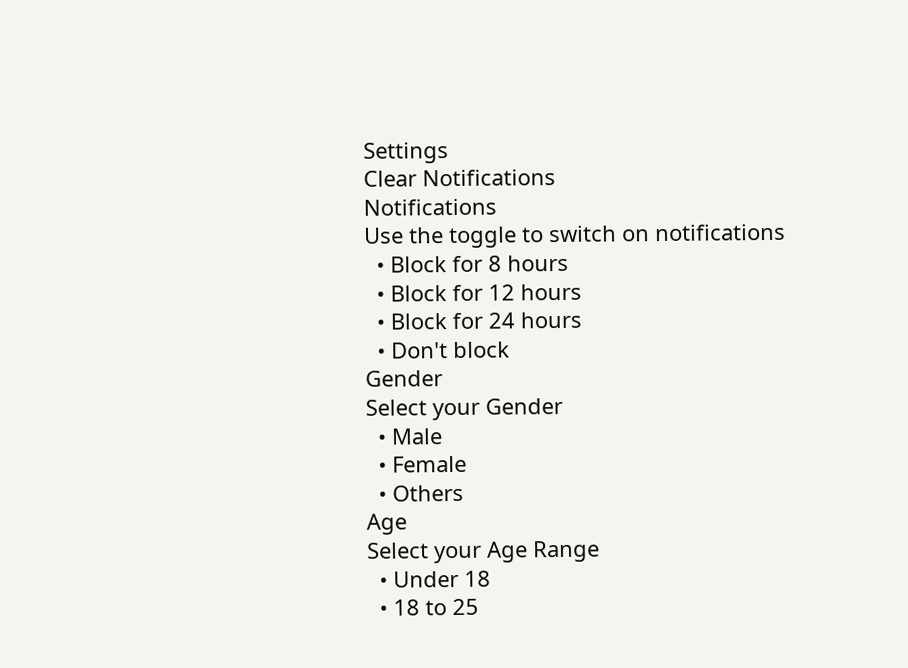Settings
Clear Notifications
Notifications
Use the toggle to switch on notifications
  • Block for 8 hours
  • Block for 12 hours
  • Block for 24 hours
  • Don't block
Gender
Select your Gender
  • Male
  • Female
  • Others
Age
Select your Age Range
  • Under 18
  • 18 to 25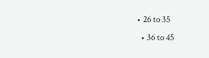• 26 to 35
  • 36 to 45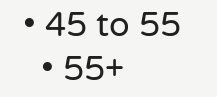• 45 to 55
  • 55+